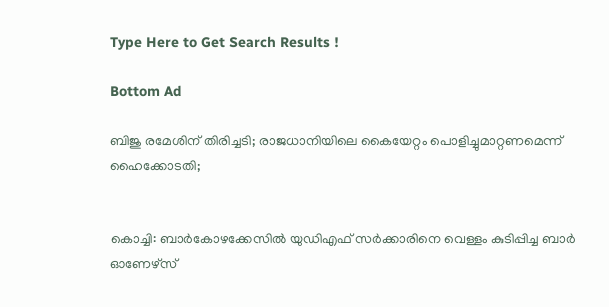Type Here to Get Search Results !

Bottom Ad

ബിജു രമേശിന് തിരിച്ചടി; രാജധാനിയിലെ കൈയേറ്റം പൊളിച്ചുമാറ്റണമെന്ന് ഹൈക്കോടതി;


കൊച്ചി: ബാര്‍കോഴക്കേസില്‍ യുഡിഎഫ് സര്‍ക്കാരിനെ വെള്ളം കുടിപ്പിച്ച ബാര്‍ ഓണേഴ്‌സ്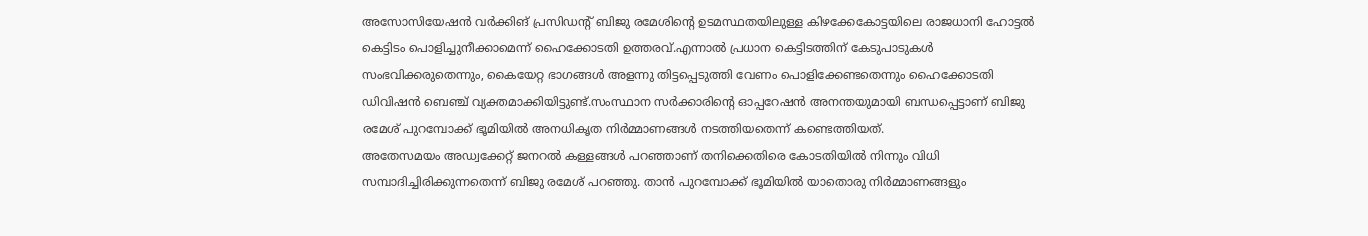അസോസിയേഷന്‍ വര്‍ക്കിങ് പ്രസിഡന്റ് ബിജു രമേശിന്റെ ഉടമസ്ഥതയിലുള്ള കിഴക്കേകോട്ടയിലെ രാജധാനി ഹോട്ടല്‍ കെട്ടിടം പൊളിച്ചുനീക്കാമെന്ന് ഹൈക്കോടതി ഉത്തരവ്.എന്നാല്‍ പ്രധാന കെട്ടിടത്തിന് കേടുപാടുകള്‍ സംഭവിക്കരുതെന്നും, കൈയേറ്റ ഭാഗങ്ങള്‍ അളന്നു തിട്ടപ്പെടുത്തി വേണം പൊളിക്കേണ്ടതെന്നും ഹൈക്കോടതി ഡിവിഷന്‍ ബെഞ്ച് വ്യക്തമാക്കിയിട്ടുണ്ട്.സംസ്ഥാന സര്‍ക്കാരിന്റെ ഓപ്പറേഷന്‍ അനന്തയുമായി ബന്ധപ്പെട്ടാണ് ബിജു രമേശ് പുറമ്പോക്ക് ഭൂമിയില്‍ അനധികൃത നിര്‍മ്മാണങ്ങള്‍ നടത്തിയതെന്ന് കണ്ടെത്തിയത്.
അതേസമയം അഡ്വക്കേറ്റ് ജനറല്‍ കള്ളങ്ങള്‍ പറഞ്ഞാണ് തനിക്കെതിരെ കോടതിയില്‍ നിന്നും വിധി സമ്പാദിച്ചിരിക്കുന്നതെന്ന് ബിജു രമേശ് പറഞ്ഞു. താന്‍ പുറമ്പോക്ക് ഭൂമിയില്‍ യാതൊരു നിര്‍മ്മാണങ്ങളും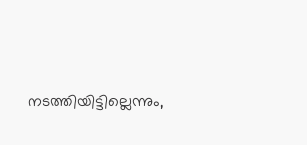നടത്തിയിട്ടില്ലെന്നും,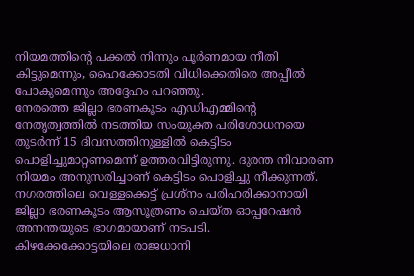നിയമത്തിന്റെ പക്കല്‍ നിന്നും പൂര്‍ണമായ നീതി കിട്ടുമെന്നും, ഹൈക്കോടതി വിധിക്കെതിരെ അപ്പീല്‍ പോകുമെന്നും അദ്ദേഹം പറഞ്ഞു.
നേരത്തെ ജില്ലാ ഭരണകൂടം എഡിഎമ്മിന്റെ നേതൃത്വത്തില്‍ നടത്തിയ സംയുക്ത പരിശോധനയെ തുടര്‍ന്ന് 15 ദിവസത്തിനുള്ളില്‍ കെട്ടിടം പൊളിച്ചുമാറ്റണമെന്ന് ഉത്തരവിട്ടിരുന്നു. ദുരന്ത നിവാരണ നിയമം അനുസരിച്ചാണ് കെട്ടിടം പൊളിച്ചു നീക്കുന്നത്. നഗരത്തിലെ വെള്ളക്കെട്ട് പ്രശ്‌നം പരിഹരിക്കാനായി ജില്ലാ ഭരണകൂടം ആസൂത്രണം ചെയ്ത ഓപ്പറേഷന്‍ അനന്തയുടെ ഭാഗമായാണ് നടപടി.
കിഴക്കേക്കോട്ടയിലെ രാജധാനി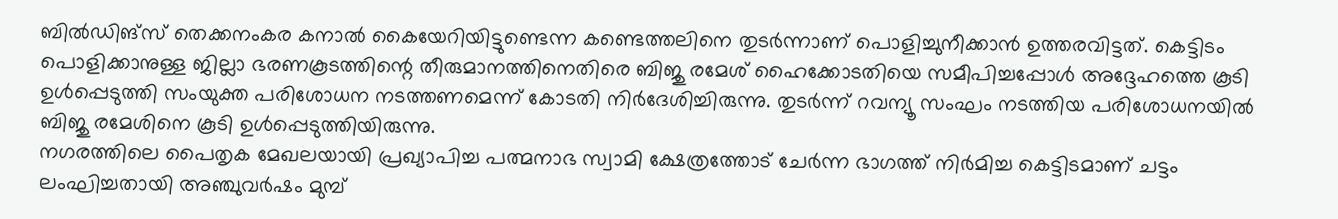ബില്‍ഡിങ്‌സ് തെക്കനംകര കനാല്‍ കൈയേറിയിട്ടുണ്ടെന്ന കണ്ടെത്തലിനെ തുടര്‍ന്നാണ് പൊളിച്ചുനീക്കാന്‍ ഉത്തരവിട്ടത്. കെട്ടിടം പൊളിക്കാനുള്ള ജില്ലാ ഭരണകൂടത്തിന്റെ തീരുമാനത്തിനെതിരെ ബിജു രമേശ് ഹൈക്കോടതിയെ സമീപിച്ചപ്പോള്‍ അദ്ദേഹത്തെ കൂടി ഉള്‍പ്പെടുത്തി സംയുക്ത പരിശോധന നടത്തണമെന്ന് കോടതി നിര്‍ദേശിച്ചിരുന്നു. തുടര്‍ന്ന് റവന്യൂ സംഘം നടത്തിയ പരിശോധനയില്‍ ബിജു രമേശിനെ കൂടി ഉള്‍പ്പെടുത്തിയിരുന്നു.
നഗരത്തിലെ പൈതൃക മേഖലയായി പ്രഖ്യാപിച്ച പത്മനാഭ സ്വാമി ക്ഷേത്രത്തോട് ചേര്‍ന്ന ഭാഗത്ത് നിര്‍മിച്ച കെട്ടിടമാണ് ചട്ടം ലംഘിച്ചതായി അഞ്ചുവര്‍ഷം മുമ്പ്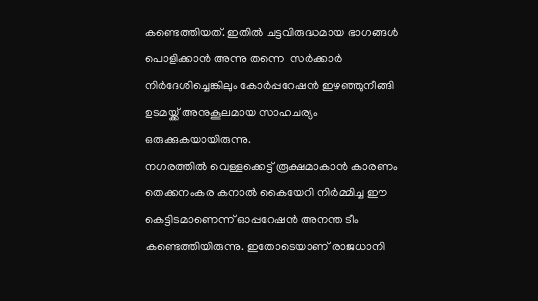കണ്ടെത്തിയത്. ഇതില്‍ ചട്ടവിരുദ്ധമായ ഭാഗങ്ങള്‍ പൊളിക്കാന്‍ അന്നു തന്നെ  സര്‍ക്കാര്‍ നിര്‍ദേശിച്ചെങ്കിലും കോര്‍പ്പറേഷന്‍ ഇഴഞ്ഞുനീങ്ങി ഉടമയ്ക്ക് അനുകൂലമായ സാഹചര്യം ഒരുക്കുകയായിരുന്നു.
നഗരത്തില്‍ വെള്ളക്കെട്ട് രൂക്ഷമാകാന്‍ കാരണം തെക്കനംകര കനാല്‍ കൈയേറി നിര്‍മ്മിച്ച ഈ കെട്ടിടമാണെന്ന് ഓപ്പറേഷന്‍ അനന്ത ടീം കണ്ടെത്തിയിരുന്നു. ഇതോടെയാണ് രാജധാനി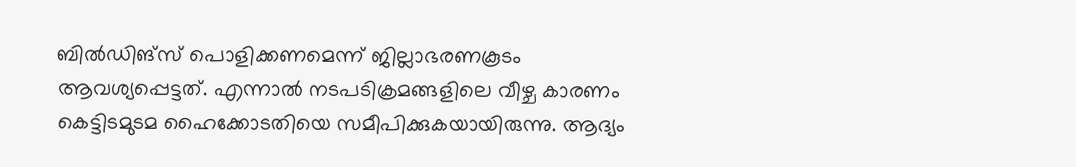ബില്‍ഡിങ്‌സ് പൊളിക്കണമെന്ന് ജില്ലാഭരണകൂടം ആവശ്യപ്പെട്ടത്. എന്നാല്‍ നടപടിക്രമങ്ങളിലെ വീഴ്ച കാരണം കെട്ടിടമുടമ ഹൈക്കോടതിയെ സമീപിക്കുകയായിരുന്നു. ആദ്യം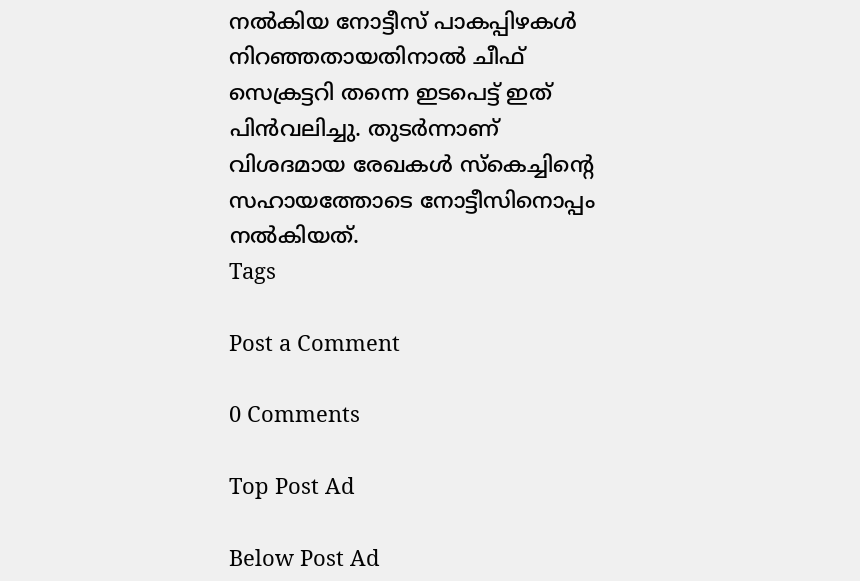നല്‍കിയ നോട്ടീസ് പാകപ്പിഴകള്‍ നിറഞ്ഞതായതിനാല്‍ ചീഫ് സെക്രട്ടറി തന്നെ ഇടപെട്ട് ഇത് പിന്‍വലിച്ചു. തുടര്‍ന്നാണ് വിശദമായ രേഖകള്‍ സ്‌കെച്ചിന്റെ സഹായത്തോടെ നോട്ടീസിനൊപ്പം നല്‍കിയത്.
Tags

Post a Comment

0 Comments

Top Post Ad

Below Post Ad